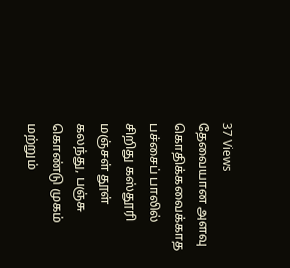37 Views
தேவையான அளவு கொதிக்கவைக்காத பச்சைப் பாலில் சிறிது கஸ்தூரி மஞ்சள் தூள் கலந்து, பஞ்சு கொண்டு முகம் மற்றும்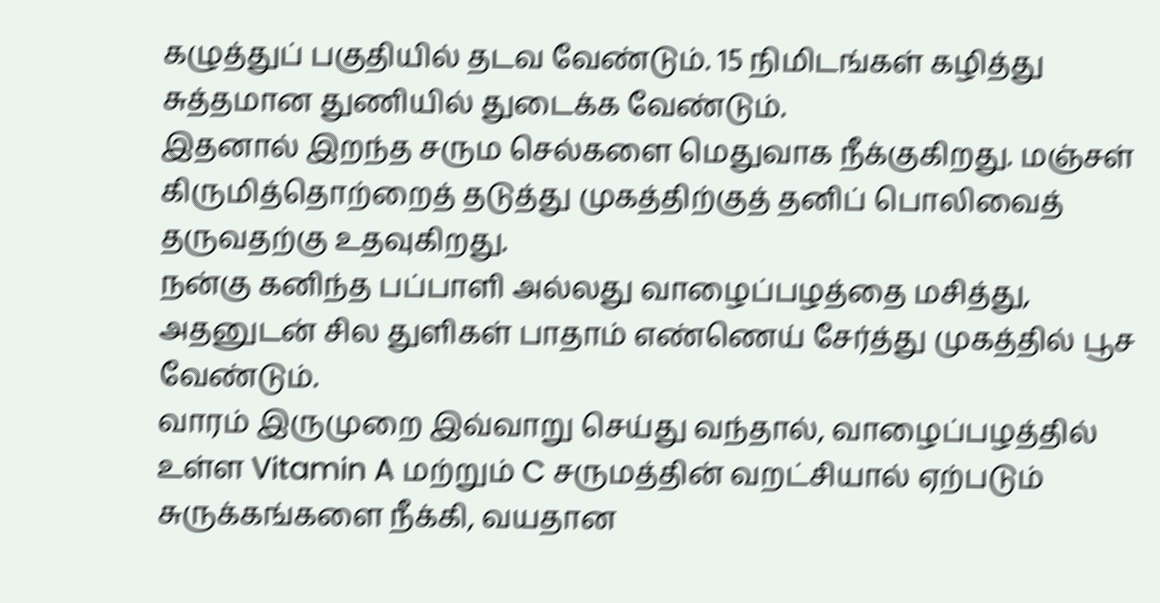கழுத்துப் பகுதியில் தடவ வேண்டும். 15 நிமிடங்கள் கழித்து சுத்தமான துணியில் துடைக்க வேண்டும்.
இதனால் இறந்த சரும செல்களை மெதுவாக நீக்குகிறது. மஞ்சள் கிருமித்தொற்றைத் தடுத்து முகத்திற்குத் தனிப் பொலிவைத் தருவதற்கு உதவுகிறது.
நன்கு கனிந்த பப்பாளி அல்லது வாழைப்பழத்தை மசித்து, அதனுடன் சில துளிகள் பாதாம் எண்ணெய் சேர்த்து முகத்தில் பூச வேண்டும்.
வாரம் இருமுறை இவ்வாறு செய்து வந்தால், வாழைப்பழத்தில் உள்ள Vitamin A மற்றும் C சருமத்தின் வறட்சியால் ஏற்படும் சுருக்கங்களை நீக்கி, வயதான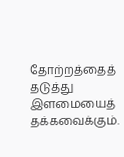தோற்றத்தைத் தடுத்து இளமையைத் தக்கவைக்கும்.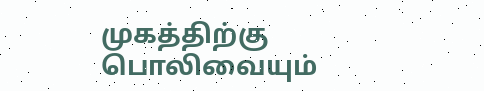முகத்திற்கு பொலிவையும்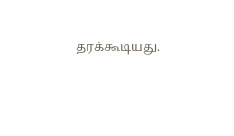தரக்கூடியது.